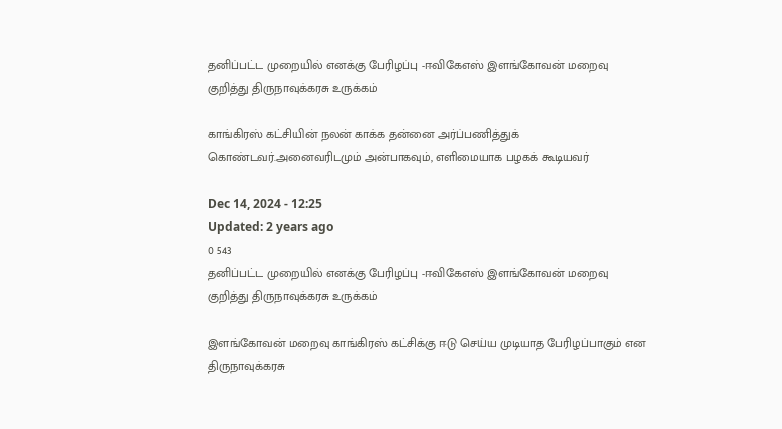தனிப்பட்ட முறையில் எனக்கு பேரிழப்பு -ஈவிகேஎஸ் இளங்கோவன் மறைவு குறித்து திருநாவுக்கரசு உருக்கம்

காங்கிரஸ் கட்சியின் நலன் காக்க தன்னை அர்ப்பணித்துக் கொண்டவர்.அனைவரிடமும் அன்பாகவும், எளிமையாக பழகக் கூடியவர்

Dec 14, 2024 - 12:25
Updated: 2 years ago
0 543
தனிப்பட்ட முறையில் எனக்கு பேரிழப்பு -ஈவிகேஎஸ் இளங்கோவன் மறைவு குறித்து திருநாவுக்கரசு உருக்கம்

இளங்கோவன் மறைவு காங்கிரஸ் கட்சிக்கு ஈடு செய்ய முடியாத பேரிழப்பாகும் என திருநாவுக்கரசு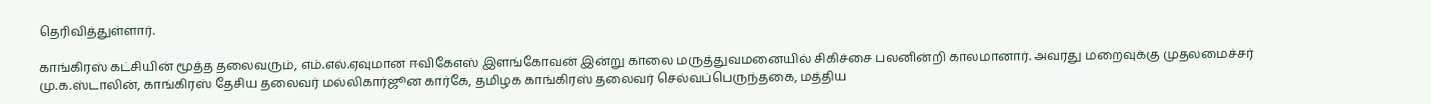தெரிவித்துள்ளார்.

காங்கிரஸ் கட்சியின் மூத்த தலைவரும், எம்.எல்.ஏவுமான ஈவிகேஎஸ் இளங்கோவன் இன்று காலை மருத்துவமனையில் சிகிச்சை பலனின்றி காலமானார். அவரது மறைவுக்கு முதலமைச்சர் மு.க.ஸ்டாலின், காங்கிரஸ் தேசிய தலைவர் மல்லிகார்ஜூன கார்கே, தமிழக காங்கிரஸ் தலைவர் செல்வப்பெருந்தகை, மத்திய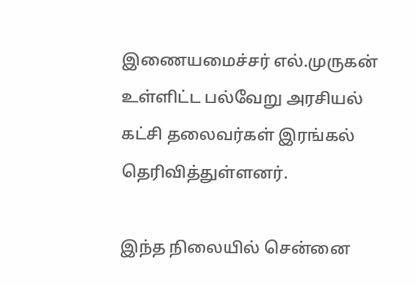இணையமைச்சர் எல்.முருகன் உள்ளிட்ட பல்வேறு அரசியல் கட்சி தலைவர்கள் இரங்கல் தெரிவித்துள்ளனர்.

இந்த நிலையில் சென்னை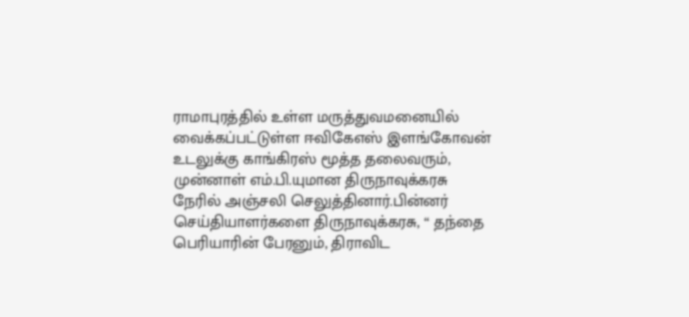ராமாபுரத்தில் உள்ள மருத்துவமனையில் வைக்கப்பட்டுள்ள ஈவிகேஎஸ் இளங்கோவன் உடலுக்கு காங்கிரஸ் மூத்த தலைவரும், முன்னாள் எம்.பி.யுமான திருநாவுக்கரசு நேரில் அஞ்சலி செலுத்தினார்.பின்னர் செய்தியாளர்களை திருநாவுக்கரசு, “ தந்தை பெரியாரின் பேரனும், திராவிட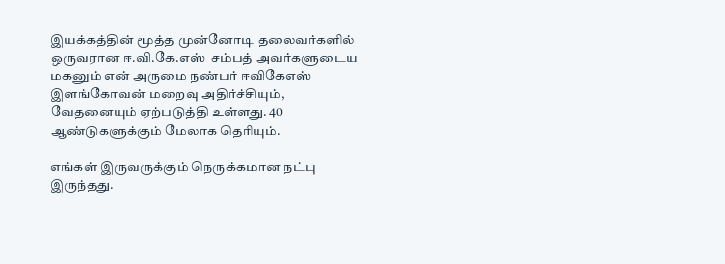இயக்கத்தின் மூத்த முன்னோடி தலைவர்களில் ஒருவரான ஈ.வி.கே.எஸ்  சம்பத் அவர்களுடைய மகனும் என் அருமை நண்பர் ஈவிகேஎஸ் இளங்கோவன் மறைவு அதிர்ச்சியும், வேதனையும் ஏற்படுத்தி உள்ளது. 40 ஆண்டுகளுக்கும் மேலாக தெரியும்.

எங்கள் இருவருக்கும் நெருக்கமான நட்பு இருந்தது.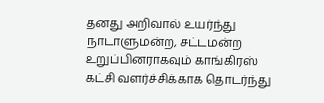தனது அறிவால் உயர்ந்து நாடாளுமன்ற, சட்டமன்ற உறுப்பினராகவும் காங்கிரஸ் கட்சி வளர்ச்சிக்காக தொடர்ந்து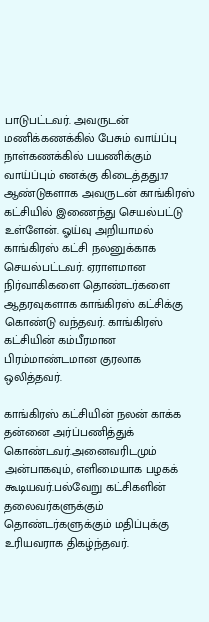பாடுபட்டவர். அவருடன் மணிக்கணக்கில் பேசும் வாய்ப்பு நாள்கணக்கில் பயணிக்கும் வாய்ப்பும் எனக்கு கிடைத்தது.17 ஆண்டுகளாக அவருடன் காங்கிரஸ் கட்சியில் இணைந்து செயல்பட்டு உள்ளேன். ஓய்வு அறியாமல் காங்கிரஸ் கட்சி நலனுக்காக செயல்பட்டவர். ஏராளமான நிர்வாகிகளை தொண்டர்களை ஆதரவுகளாக காங்கிரஸ் கட்சிக்கு கொண்டு வந்தவர். காங்கிரஸ் கட்சியின் கம்பீரமான பிரம்மாண்டமான குரலாக ஒலித்தவர்.

காங்கிரஸ் கட்சியின் நலன் காக்க தன்னை அர்ப்பணித்துக் கொண்டவர்.அனைவரிடமும் அன்பாகவும், எளிமையாக பழகக் கூடியவர்.பல்வேறு கட்சிகளின் தலைவர்களுக்கும் தொண்டர்களுக்கும் மதிப்புக்கு உரியவராக திகழ்ந்தவர்.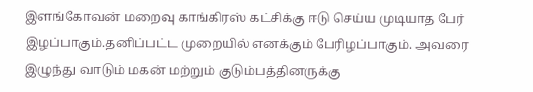இளங்கோவன் மறைவு காங்கிரஸ் கட்சிக்கு ஈடு செய்ய முடியாத பேர் இழப்பாகும்.தனிப்பட்ட முறையில் எனக்கும் பேரிழப்பாகும். அவரை இழுந்து வாடும் மகன் மற்றும் குடும்பத்தினருக்கு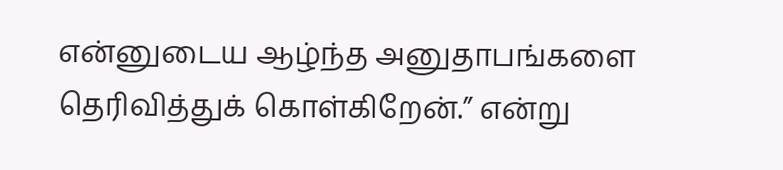என்னுடைய ஆழ்ந்த அனுதாபங்களை தெரிவித்துக் கொள்கிறேன்.” என்று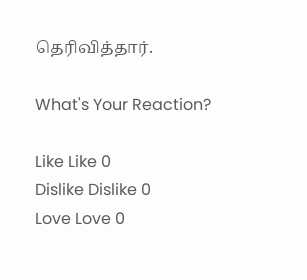தெரிவித்தார்.

What's Your Reaction?

Like Like 0
Dislike Dislike 0
Love Love 0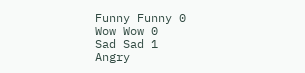Funny Funny 0
Wow Wow 0
Sad Sad 1
Angry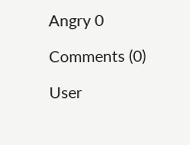Angry 0

Comments (0)

User